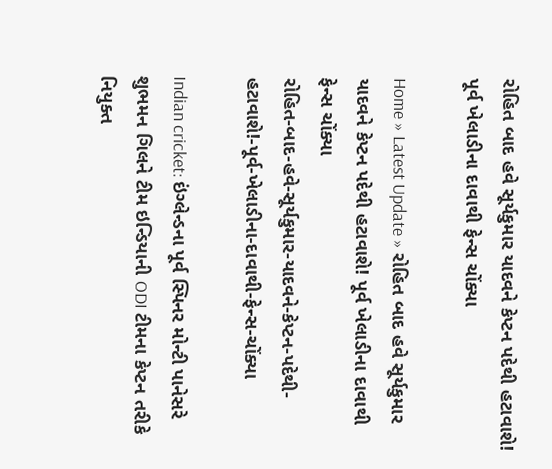રોહિત બાદ હવે સૂર્યકુમાર યાદવને કેપ્ટન પદેથી હટાવાશે! પૂર્વ ખેલાડીના દાવાથી ફેન્સ ચોંક્યા

Home » Latest Update » રોહિત બાદ હવે સૂર્યકુમાર યાદવને કેપ્ટન પદેથી હટાવાશે! પૂર્વ ખેલાડીના દાવાથી ફેન્સ ચોંક્યા
રોહિત-બાદ-હવે-સૂર્યકુમાર-યાદવને-કેપ્ટન-પદેથી-હટાવાશે!-પૂર્વ-ખેલાડીના-દાવાથી-ફેન્સ-ચોંક્યા

Indian cricket: ઇંગ્લેન્ડના પૂર્વ સ્પિનર મોન્ટી પાનેસરે શુભમન ગિલને ટીમ ઇન્ડિયાની ODI ટીમના કેપ્ટન તરીકે નિયુક્ત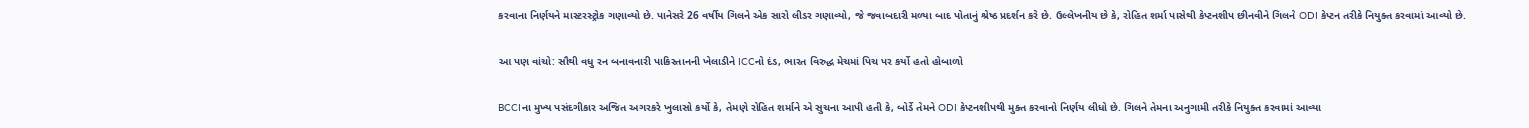કરવાના નિર્ણયને માસ્ટરસ્ટ્રોક ગણાવ્યો છે. પાનેસરે 26 વર્ષીય ગિલને એક સારો લીડર ગણાવ્યો, જે જવાબદારી મળ્યા બાદ પોતાનું શ્રેષ્ઠ પ્રદર્શન કરે છે. ઉલ્લેખનીય છે કે, રોહિત શર્મા પાસેથી કેપ્ટનશીપ છીનવીને ગિલને ODI કેપ્ટન તરીકે નિયુક્ત કરવામાં આવ્યો છે.

આ પણ વાંચો: સૌથી વધુ રન બનાવનારી પાકિસ્તાનની ખેલાડીને ICCનો દંડ, ભારત વિરુદ્ધ મેચમાં પિચ પર કર્યો હતો હોબાળો

BCCIના મુખ્ય પસંદગીકાર અજિત અગરકરે ખુલાસો કર્યો કે, તેમણે રોહિત શર્માને એ સુચના આપી હતી કે, બોર્ડે તેમને ODI કેપ્ટનશીપથી મુક્ત કરવાનો નિર્ણય લીધો છે. ગિલને તેમના અનુગામી તરીકે નિયુક્ત કરવામાં આવ્યા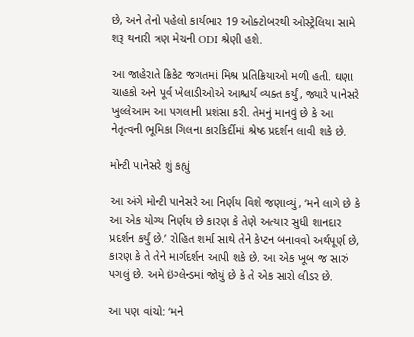છે, અને તેનો પહેલો કાર્યભાર 19 ઓક્ટોબરથી ઓસ્ટ્રેલિયા સામે શરૂ થનારી ત્રણ મેચની ODI શ્રેણી હશે.

આ જાહેરાતે ક્રિકેટ જગતમાં મિશ્ર પ્રતિક્રિયાઓ મળી હતી. ઘણા ચાહકો અને પૂર્વ ખેલાડીઓએ આશ્ચર્ય વ્યક્ત કર્યું, જ્યારે પાનેસરે ખુલ્લેઆમ આ પગલાની પ્રશંસા કરી. તેમનું માનવું છે કે આ નેતૃત્વની ભૂમિકા ગિલના કારકિર્દીમાં શ્રેષ્ઠ પ્રદર્શન લાવી શકે છે.

મોન્ટી પાનેસરે શું કહ્યું

આ અંગે મોન્ટી પાનેસરે આ નિર્ણય વિશે જણાવ્યું, ‘મને લાગે છે કે આ એક યોગ્ય નિર્ણય છે કારણ કે તેણે અત્યાર સુધી શાનદાર પ્રદર્શન કર્યું છે.’ રોહિત શર્મા સાથે તેને કેપ્ટન બનાવવો અર્થપૂર્ણ છે, કારણ કે તે તેને માર્ગદર્શન આપી શકે છે. આ એક ખૂબ જ સારું પગલું છે. અમે ઇંગ્લેન્ડમાં જોયું છે કે તે એક સારો લીડર છે.

આ પણ વાંચો: ‘મને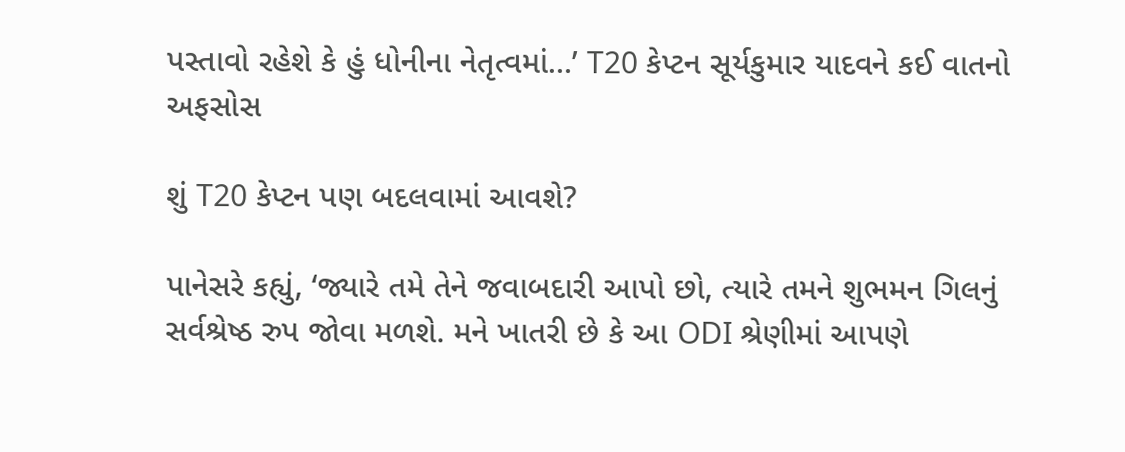પસ્તાવો રહેશે કે હું ધોનીના નેતૃત્વમાં…’ T20 કેપ્ટન સૂર્યકુમાર યાદવને કઈ વાતનો અફસોસ

શું T20 કેપ્ટન પણ બદલવામાં આવશે?

પાનેસરે કહ્યું, ‘જ્યારે તમે તેને જવાબદારી આપો છો, ત્યારે તમને શુભમન ગિલનું સર્વશ્રેષ્ઠ રુપ જોવા મળશે. મને ખાતરી છે કે આ ODI શ્રેણીમાં આપણે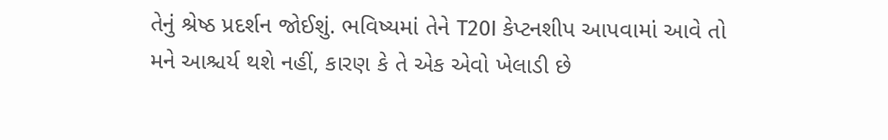તેનું શ્રેષ્ઠ પ્રદર્શન જોઈશું. ભવિષ્યમાં તેને T20I કેપ્ટનશીપ આપવામાં આવે તો મને આશ્ચર્ય થશે નહીં, કારણ કે તે એક એવો ખેલાડી છે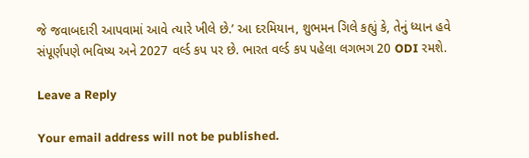જે જવાબદારી આપવામાં આવે ત્યારે ખીલે છે.’ આ દરમિયાન, શુભમન ગિલે કહ્યું કે, તેનું ધ્યાન હવે સંપૂર્ણપણે ભવિષ્ય અને 2027 વર્લ્ડ કપ પર છે. ભારત વર્લ્ડ કપ પહેલા લગભગ 20 ODI રમશે.

Leave a Reply

Your email address will not be published.